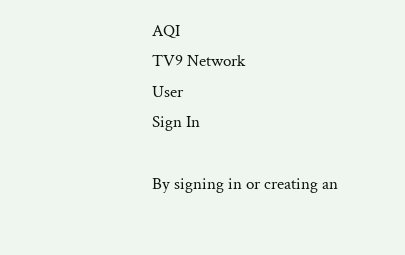AQI
TV9 Network
User
Sign In

By signing in or creating an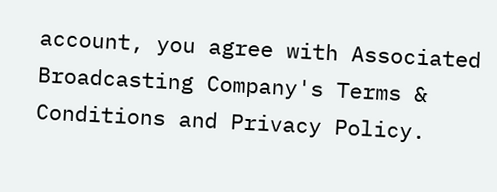account, you agree with Associated Broadcasting Company's Terms & Conditions and Privacy Policy.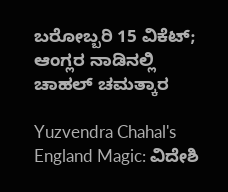ಬರೋಬ್ಬರಿ 15 ವಿಕೆಟ್; ಆಂಗ್ಲರ ನಾಡಿನಲ್ಲಿ ಚಾಹಲ್ ಚಮತ್ಕಾರ

Yuzvendra Chahal's England Magic: ವಿದೇಶಿ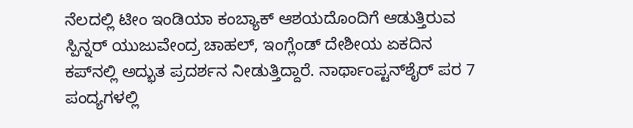ನೆಲದಲ್ಲಿ ಟೀಂ ಇಂಡಿಯಾ ಕಂಬ್ಯಾಕ್ ಆಶಯದೊಂದಿಗೆ ಆಡುತ್ತಿರುವ ಸ್ಪಿನ್ನರ್ ಯುಜುವೇಂದ್ರ ಚಾಹಲ್, ಇಂಗ್ಲೆಂಡ್ ದೇಶೀಯ ಏಕದಿನ ಕಪ್‌ನಲ್ಲಿ ಅದ್ಭುತ ಪ್ರದರ್ಶನ ನೀಡುತ್ತಿದ್ದಾರೆ. ನಾರ್ಥಾಂಪ್ಟನ್‌ಶೈರ್‌ ಪರ 7 ಪಂದ್ಯಗಳಲ್ಲಿ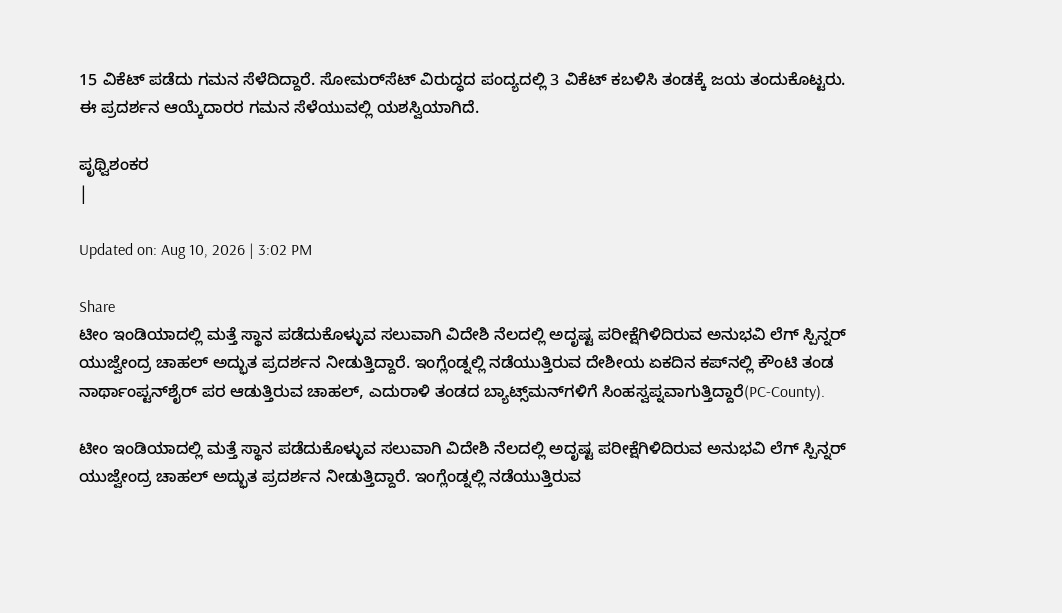15 ವಿಕೆಟ್ ಪಡೆದು ಗಮನ ಸೆಳೆದಿದ್ದಾರೆ. ಸೋಮರ್‌ಸೆಟ್ ವಿರುದ್ಧದ ಪಂದ್ಯದಲ್ಲಿ 3 ವಿಕೆಟ್ ಕಬಳಿಸಿ ತಂಡಕ್ಕೆ ಜಯ ತಂದುಕೊಟ್ಟರು. ಈ ಪ್ರದರ್ಶನ ಆಯ್ಕೆದಾರರ ಗಮನ ಸೆಳೆಯುವಲ್ಲಿ ಯಶಸ್ವಿಯಾಗಿದೆ.

ಪೃಥ್ವಿಶಂಕರ
|

Updated on: Aug 10, 2026 | 3:02 PM

Share
ಟೀಂ ಇಂಡಿಯಾದಲ್ಲಿ ಮತ್ತೆ ಸ್ಥಾನ ಪಡೆದುಕೊಳ್ಳುವ ಸಲುವಾಗಿ ವಿದೇಶಿ ನೆಲದಲ್ಲಿ ಅದೃಷ್ಟ ಪರೀಕ್ಷೆಗಿಳಿದಿರುವ ಅನುಭವಿ ಲೆಗ್ ಸ್ಪಿನ್ನರ್ ಯುಜ್ವೇಂದ್ರ ಚಾಹಲ್ ಅದ್ಭುತ ಪ್ರದರ್ಶನ ನೀಡುತ್ತಿದ್ದಾರೆ. ಇಂಗ್ಲೆಂಡ್ನಲ್ಲಿ ನಡೆಯುತ್ತಿರುವ ದೇಶೀಯ ಏಕದಿನ ಕಪ್‌ನಲ್ಲಿ ಕೌಂಟಿ ತಂಡ ನಾರ್ಥಾಂಪ್ಟನ್‌ಶೈರ್‌ ಪರ ಆಡುತ್ತಿರುವ ಚಾಹಲ್, ಎದುರಾಳಿ ತಂಡದ ಬ್ಯಾಟ್ಸ್‌ಮನ್‌ಗಳಿಗೆ ಸಿಂಹಸ್ವಪ್ನವಾಗುತ್ತಿದ್ದಾರೆ(PC-County).

ಟೀಂ ಇಂಡಿಯಾದಲ್ಲಿ ಮತ್ತೆ ಸ್ಥಾನ ಪಡೆದುಕೊಳ್ಳುವ ಸಲುವಾಗಿ ವಿದೇಶಿ ನೆಲದಲ್ಲಿ ಅದೃಷ್ಟ ಪರೀಕ್ಷೆಗಿಳಿದಿರುವ ಅನುಭವಿ ಲೆಗ್ ಸ್ಪಿನ್ನರ್ ಯುಜ್ವೇಂದ್ರ ಚಾಹಲ್ ಅದ್ಭುತ ಪ್ರದರ್ಶನ ನೀಡುತ್ತಿದ್ದಾರೆ. ಇಂಗ್ಲೆಂಡ್ನಲ್ಲಿ ನಡೆಯುತ್ತಿರುವ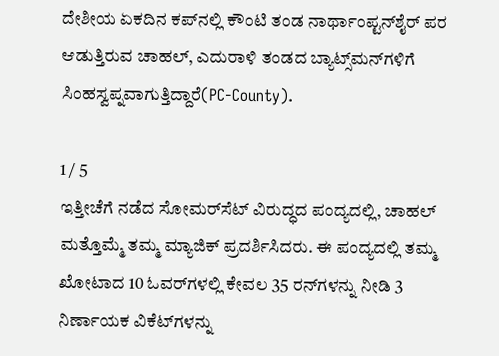ದೇಶೀಯ ಏಕದಿನ ಕಪ್‌ನಲ್ಲಿ ಕೌಂಟಿ ತಂಡ ನಾರ್ಥಾಂಪ್ಟನ್‌ಶೈರ್‌ ಪರ ಆಡುತ್ತಿರುವ ಚಾಹಲ್, ಎದುರಾಳಿ ತಂಡದ ಬ್ಯಾಟ್ಸ್‌ಮನ್‌ಗಳಿಗೆ ಸಿಂಹಸ್ವಪ್ನವಾಗುತ್ತಿದ್ದಾರೆ(PC-County).

1 / 5
ಇತ್ತೀಚೆಗೆ ನಡೆದ ಸೋಮರ್‌ಸೆಟ್ ವಿರುದ್ಧದ ಪಂದ್ಯದಲ್ಲಿ, ಚಾಹಲ್ ಮತ್ತೊಮ್ಮೆ ತಮ್ಮ ಮ್ಯಾಜಿಕ್ ಪ್ರದರ್ಶಿಸಿದರು. ಈ ಪಂದ್ಯದಲ್ಲಿ ತಮ್ಮ ಖೋಟಾದ 10 ಓವರ್‌ಗಳಲ್ಲಿ ಕೇವಲ 35 ರನ್‌ಗಳನ್ನು ನೀಡಿ 3 ನಿರ್ಣಾಯಕ ವಿಕೆಟ್‌ಗಳನ್ನು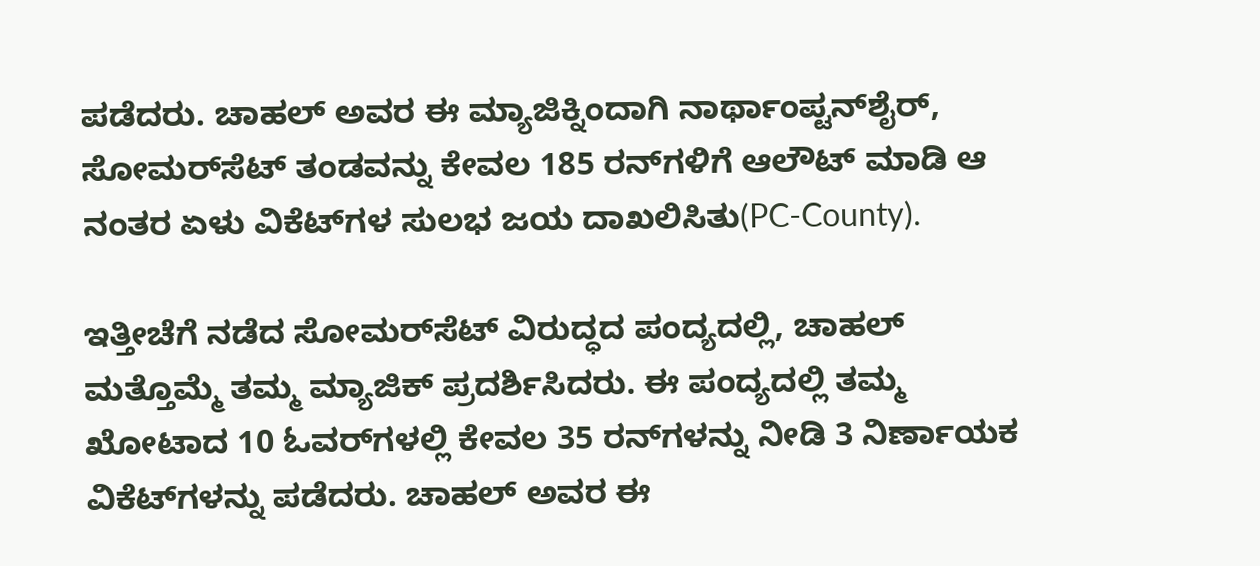ಪಡೆದರು. ಚಾಹಲ್ ಅವರ ಈ ಮ್ಯಾಜಿಕ್ನಿಂದಾಗಿ ನಾರ್ಥಾಂಪ್ಟನ್‌ಶೈರ್, ಸೋಮರ್‌ಸೆಟ್ ತಂಡವನ್ನು ಕೇವಲ 185 ರನ್‌ಗಳಿಗೆ ಆಲೌಟ್ ಮಾಡಿ ಆ ನಂತರ ಏಳು ವಿಕೆಟ್‌ಗಳ ಸುಲಭ ಜಯ ದಾಖಲಿಸಿತು(PC-County).

ಇತ್ತೀಚೆಗೆ ನಡೆದ ಸೋಮರ್‌ಸೆಟ್ ವಿರುದ್ಧದ ಪಂದ್ಯದಲ್ಲಿ, ಚಾಹಲ್ ಮತ್ತೊಮ್ಮೆ ತಮ್ಮ ಮ್ಯಾಜಿಕ್ ಪ್ರದರ್ಶಿಸಿದರು. ಈ ಪಂದ್ಯದಲ್ಲಿ ತಮ್ಮ ಖೋಟಾದ 10 ಓವರ್‌ಗಳಲ್ಲಿ ಕೇವಲ 35 ರನ್‌ಗಳನ್ನು ನೀಡಿ 3 ನಿರ್ಣಾಯಕ ವಿಕೆಟ್‌ಗಳನ್ನು ಪಡೆದರು. ಚಾಹಲ್ ಅವರ ಈ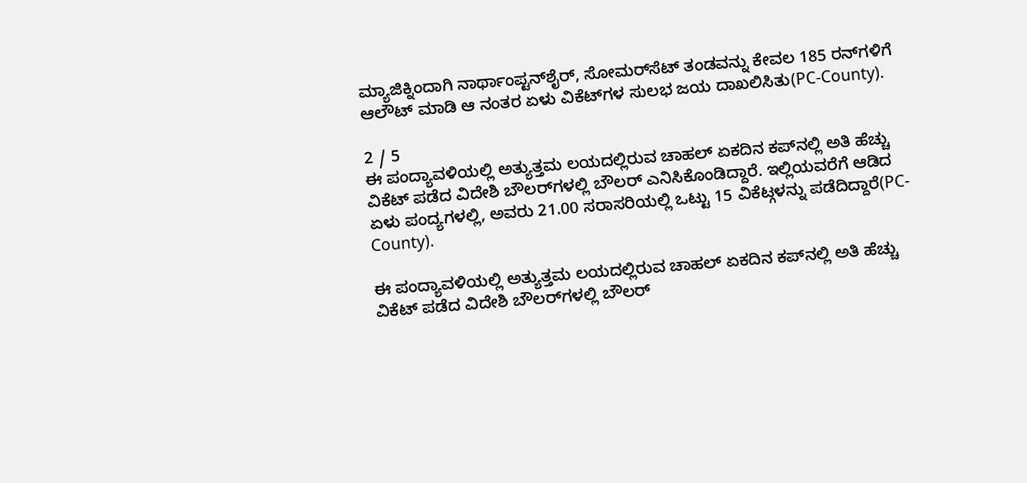ಮ್ಯಾಜಿಕ್ನಿಂದಾಗಿ ನಾರ್ಥಾಂಪ್ಟನ್‌ಶೈರ್, ಸೋಮರ್‌ಸೆಟ್ ತಂಡವನ್ನು ಕೇವಲ 185 ರನ್‌ಗಳಿಗೆ ಆಲೌಟ್ ಮಾಡಿ ಆ ನಂತರ ಏಳು ವಿಕೆಟ್‌ಗಳ ಸುಲಭ ಜಯ ದಾಖಲಿಸಿತು(PC-County).

2 / 5
ಈ ಪಂದ್ಯಾವಳಿಯಲ್ಲಿ ಅತ್ಯುತ್ತಮ ಲಯದಲ್ಲಿರುವ ಚಾಹಲ್ ಏಕದಿನ ಕಪ್‌ನಲ್ಲಿ ಅತಿ ಹೆಚ್ಚು ವಿಕೆಟ್ ಪಡೆದ ವಿದೇಶಿ ಬೌಲರ್‌ಗಳಲ್ಲಿ ಬೌಲರ್ ಎನಿಸಿಕೊಂಡಿದ್ದಾರೆ. ಇಲ್ಲಿಯವರೆಗೆ ಆಡಿದ ಏಳು ಪಂದ್ಯಗಳಲ್ಲಿ, ಅವರು 21.00 ಸರಾಸರಿಯಲ್ಲಿ ಒಟ್ಟು 15 ವಿಕೆಟ್ಗಳನ್ನು ಪಡೆದಿದ್ದಾರೆ(PC-County).

ಈ ಪಂದ್ಯಾವಳಿಯಲ್ಲಿ ಅತ್ಯುತ್ತಮ ಲಯದಲ್ಲಿರುವ ಚಾಹಲ್ ಏಕದಿನ ಕಪ್‌ನಲ್ಲಿ ಅತಿ ಹೆಚ್ಚು ವಿಕೆಟ್ ಪಡೆದ ವಿದೇಶಿ ಬೌಲರ್‌ಗಳಲ್ಲಿ ಬೌಲರ್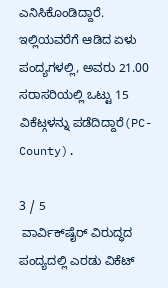ಎನಿಸಿಕೊಂಡಿದ್ದಾರೆ. ಇಲ್ಲಿಯವರೆಗೆ ಆಡಿದ ಏಳು ಪಂದ್ಯಗಳಲ್ಲಿ, ಅವರು 21.00 ಸರಾಸರಿಯಲ್ಲಿ ಒಟ್ಟು 15 ವಿಕೆಟ್ಗಳನ್ನು ಪಡೆದಿದ್ದಾರೆ(PC-County).

3 / 5
 ವಾರ್ವಿಕ್‌ಷೈರ್ ವಿರುದ್ಧದ ಪಂದ್ಯದಲ್ಲಿ ಎರಡು ವಿಕೆಟ್‌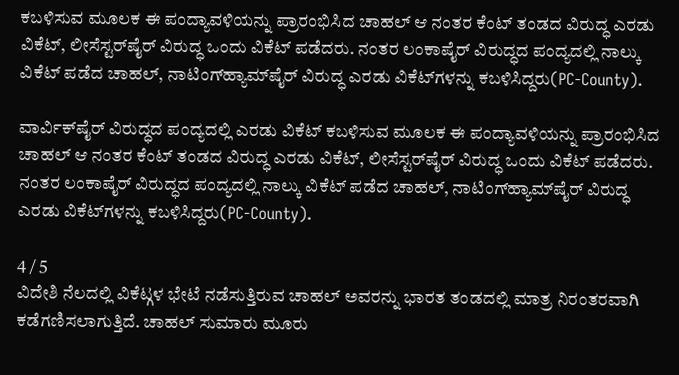ಕಬಳಿಸುವ ಮೂಲಕ ಈ ಪಂದ್ಯಾವಳಿಯನ್ನು ಪ್ರಾರಂಭಿಸಿದ ಚಾಹಲ್ ಆ ನಂತರ ಕೆಂಟ್ ತಂಡದ ವಿರುದ್ಧ ಎರಡು ವಿಕೆಟ್‌, ಲೀಸೆಸ್ಟರ್‌ಷೈರ್ ವಿರುದ್ಧ ಒಂದು ವಿಕೆಟ್ ಪಡೆದರು. ನಂತರ ಲಂಕಾಷೈರ್ ವಿರುದ್ಧದ ಪಂದ್ಯದಲ್ಲಿ ನಾಲ್ಕು ವಿಕೆಟ್‌ ಪಡೆದ ಚಾಹಲ್, ನಾಟಿಂಗ್‌ಹ್ಯಾಮ್‌ಷೈರ್ ವಿರುದ್ಧ ಎರಡು ವಿಕೆಟ್‌ಗಳನ್ನು ಕಬಳಿಸಿದ್ದರು(PC-County).

ವಾರ್ವಿಕ್‌ಷೈರ್ ವಿರುದ್ಧದ ಪಂದ್ಯದಲ್ಲಿ ಎರಡು ವಿಕೆಟ್‌ ಕಬಳಿಸುವ ಮೂಲಕ ಈ ಪಂದ್ಯಾವಳಿಯನ್ನು ಪ್ರಾರಂಭಿಸಿದ ಚಾಹಲ್ ಆ ನಂತರ ಕೆಂಟ್ ತಂಡದ ವಿರುದ್ಧ ಎರಡು ವಿಕೆಟ್‌, ಲೀಸೆಸ್ಟರ್‌ಷೈರ್ ವಿರುದ್ಧ ಒಂದು ವಿಕೆಟ್ ಪಡೆದರು. ನಂತರ ಲಂಕಾಷೈರ್ ವಿರುದ್ಧದ ಪಂದ್ಯದಲ್ಲಿ ನಾಲ್ಕು ವಿಕೆಟ್‌ ಪಡೆದ ಚಾಹಲ್, ನಾಟಿಂಗ್‌ಹ್ಯಾಮ್‌ಷೈರ್ ವಿರುದ್ಧ ಎರಡು ವಿಕೆಟ್‌ಗಳನ್ನು ಕಬಳಿಸಿದ್ದರು(PC-County).

4 / 5
ವಿದೇಶಿ ನೆಲದಲ್ಲಿ ವಿಕೆಟ್ಗಳ ಭೇಟೆ ನಡೆಸುತ್ತಿರುವ ಚಾಹಲ್ ಅವರನ್ನು ಭಾರತ ತಂಡದಲ್ಲಿ ಮಾತ್ರ ನಿರಂತರವಾಗಿ ಕಡೆಗಣಿಸಲಾಗುತ್ತಿದೆ. ಚಾಹಲ್ ಸುಮಾರು ಮೂರು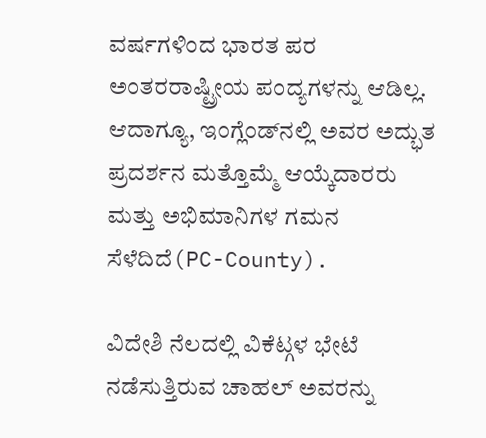ವರ್ಷಗಳಿಂದ ಭಾರತ ಪರ ಅಂತರರಾಷ್ಟ್ರೀಯ ಪಂದ್ಯಗಳನ್ನು ಆಡಿಲ್ಲ. ಆದಾಗ್ಯೂ, ಇಂಗ್ಲೆಂಡ್‌ನಲ್ಲಿ ಅವರ ಅದ್ಭುತ ಪ್ರದರ್ಶನ ಮತ್ತೊಮ್ಮೆ ಆಯ್ಕೆದಾರರು ಮತ್ತು ಅಭಿಮಾನಿಗಳ ಗಮನ ಸೆಳೆದಿದೆ(PC-County).

ವಿದೇಶಿ ನೆಲದಲ್ಲಿ ವಿಕೆಟ್ಗಳ ಭೇಟೆ ನಡೆಸುತ್ತಿರುವ ಚಾಹಲ್ ಅವರನ್ನು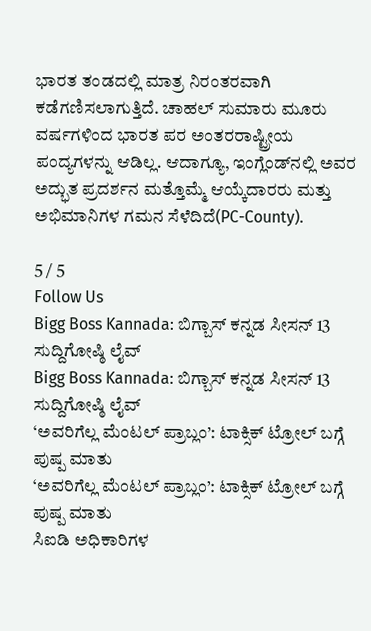ಭಾರತ ತಂಡದಲ್ಲಿ ಮಾತ್ರ ನಿರಂತರವಾಗಿ ಕಡೆಗಣಿಸಲಾಗುತ್ತಿದೆ. ಚಾಹಲ್ ಸುಮಾರು ಮೂರು ವರ್ಷಗಳಿಂದ ಭಾರತ ಪರ ಅಂತರರಾಷ್ಟ್ರೀಯ ಪಂದ್ಯಗಳನ್ನು ಆಡಿಲ್ಲ. ಆದಾಗ್ಯೂ, ಇಂಗ್ಲೆಂಡ್‌ನಲ್ಲಿ ಅವರ ಅದ್ಭುತ ಪ್ರದರ್ಶನ ಮತ್ತೊಮ್ಮೆ ಆಯ್ಕೆದಾರರು ಮತ್ತು ಅಭಿಮಾನಿಗಳ ಗಮನ ಸೆಳೆದಿದೆ(PC-County).

5 / 5
Follow Us
Bigg Boss Kannada: ಬಿಗ್ಬಾಸ್ ಕನ್ನಡ ಸೀಸನ್ 13 ಸುದ್ದಿಗೋಷ್ಠಿ ಲೈವ್
Bigg Boss Kannada: ಬಿಗ್ಬಾಸ್ ಕನ್ನಡ ಸೀಸನ್ 13 ಸುದ್ದಿಗೋಷ್ಠಿ ಲೈವ್
‘ಅವರಿಗೆಲ್ಲ ಮೆಂಟಲ್ ಪ್ರಾಬ್ಲಂ’: ಟಾಕ್ಸಿಕ್ ಟ್ರೋಲ್ ಬಗ್ಗೆ ಪುಷ್ಪ ಮಾತು
‘ಅವರಿಗೆಲ್ಲ ಮೆಂಟಲ್ ಪ್ರಾಬ್ಲಂ’: ಟಾಕ್ಸಿಕ್ ಟ್ರೋಲ್ ಬಗ್ಗೆ ಪುಷ್ಪ ಮಾತು
ಸಿಐಡಿ ಅಧಿಕಾರಿಗಳ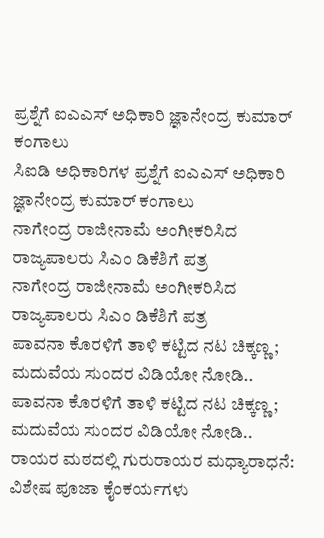ಪ್ರಶ್ನೆಗೆ ಐಎಎಸ್ ಅಧಿಕಾರಿ ಜ್ಞಾನೇಂದ್ರ ಕುಮಾರ್ ಕಂಗಾಲು
ಸಿಐಡಿ ಅಧಿಕಾರಿಗಳ ಪ್ರಶ್ನೆಗೆ ಐಎಎಸ್ ಅಧಿಕಾರಿ ಜ್ಞಾನೇಂದ್ರ ಕುಮಾರ್ ಕಂಗಾಲು
ನಾಗೇಂದ್ರ ರಾಜೀನಾಮೆ ಅಂಗೀಕರಿಸಿದ ರಾಜ್ಯಪಾಲರು ಸಿಎಂ ಡಿಕೆಶಿಗೆ ಪತ್ರ
ನಾಗೇಂದ್ರ ರಾಜೀನಾಮೆ ಅಂಗೀಕರಿಸಿದ ರಾಜ್ಯಪಾಲರು ಸಿಎಂ ಡಿಕೆಶಿಗೆ ಪತ್ರ
ಪಾವನಾ ಕೊರಳಿಗೆ ತಾಳಿ ಕಟ್ಟಿದ ನಟ ಚಿಕ್ಕಣ್ಣ; ಮದುವೆಯ ಸುಂದರ ವಿಡಿಯೋ ನೋಡಿ..
ಪಾವನಾ ಕೊರಳಿಗೆ ತಾಳಿ ಕಟ್ಟಿದ ನಟ ಚಿಕ್ಕಣ್ಣ; ಮದುವೆಯ ಸುಂದರ ವಿಡಿಯೋ ನೋಡಿ..
ರಾಯರ ಮಠದಲ್ಲಿ ಗುರುರಾಯರ ಮಧ್ಯಾರಾಧನೆ: ವಿಶೇಷ ಪೂಜಾ ಕೈಂಕರ್ಯಗಳು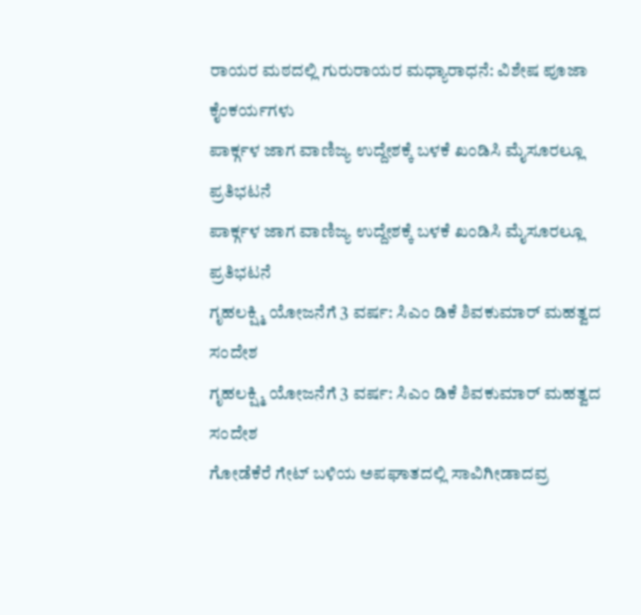ರಾಯರ ಮಠದಲ್ಲಿ ಗುರುರಾಯರ ಮಧ್ಯಾರಾಧನೆ: ವಿಶೇಷ ಪೂಜಾ ಕೈಂಕರ್ಯಗಳು
ಪಾರ್ಕ್ಗಳ ಜಾಗ ವಾಣಿಜ್ಯ ಉದ್ದೇಶಕ್ಕೆ ಬಳಕೆ ಖಂಡಿಸಿ ಮೈಸೂರಲ್ಲೂ ಪ್ರತಿಭಟನೆ
ಪಾರ್ಕ್ಗಳ ಜಾಗ ವಾಣಿಜ್ಯ ಉದ್ದೇಶಕ್ಕೆ ಬಳಕೆ ಖಂಡಿಸಿ ಮೈಸೂರಲ್ಲೂ ಪ್ರತಿಭಟನೆ
ಗೃಹಲಕ್ಷ್ಮಿ ಯೋಜನೆಗೆ 3 ವರ್ಷ: ಸಿಎಂ ಡಿಕೆ ಶಿವಕುಮಾರ್ ಮಹತ್ವದ ಸಂದೇಶ
ಗೃಹಲಕ್ಷ್ಮಿ ಯೋಜನೆಗೆ 3 ವರ್ಷ: ಸಿಎಂ ಡಿಕೆ ಶಿವಕುಮಾರ್ ಮಹತ್ವದ ಸಂದೇಶ
ಗೋಡೆಕೆರೆ ಗೇಟ್‌ ಬಳಿಯ ಅಪಘಾತದಲ್ಲಿ ಸಾವಿಗೀಡಾದವ್ರ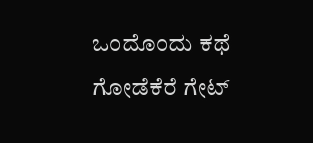ಒಂದೊಂದು ಕಥೆ
ಗೋಡೆಕೆರೆ ಗೇಟ್‌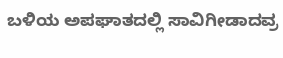ಬಳಿಯ ಅಪಘಾತದಲ್ಲಿ ಸಾವಿಗೀಡಾದವ್ರ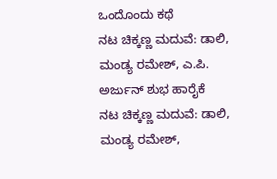ಒಂದೊಂದು ಕಥೆ
ನಟ ಚಿಕ್ಕಣ್ಣ ಮದುವೆ: ಡಾಲಿ, ಮಂಡ್ಯ ರಮೇಶ್, ಎ.ಪಿ. ಅರ್ಜುನ್ ಶುಭ ಹಾರೈಕೆ
ನಟ ಚಿಕ್ಕಣ್ಣ ಮದುವೆ: ಡಾಲಿ, ಮಂಡ್ಯ ರಮೇಶ್,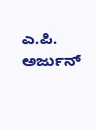ಎ.ಪಿ. ಅರ್ಜುನ್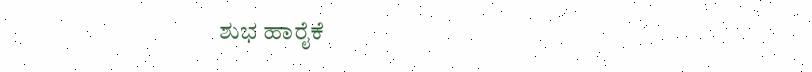ಶುಭ ಹಾರೈಕೆ